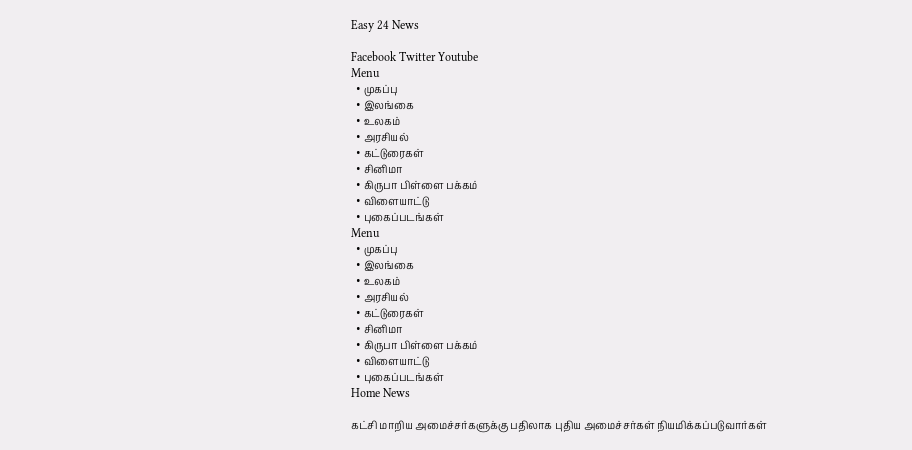Easy 24 News

Facebook Twitter Youtube
Menu
  • முகப்பு
  • இலங்கை
  • உலகம்
  • அரசியல்
  • கட்டுரைகள்
  • சினிமா
  • கிருபா பிள்ளை பக்கம்
  • விளையாட்டு
  • புகைப்படங்கள்
Menu
  • முகப்பு
  • இலங்கை
  • உலகம்
  • அரசியல்
  • கட்டுரைகள்
  • சினிமா
  • கிருபா பிள்ளை பக்கம்
  • விளையாட்டு
  • புகைப்படங்கள்
Home News

கட்சி மாறிய அமைச்சர்களுக்கு பதிலாக புதிய அமைச்சர்கள் நியமிக்கப்படுவார்கள்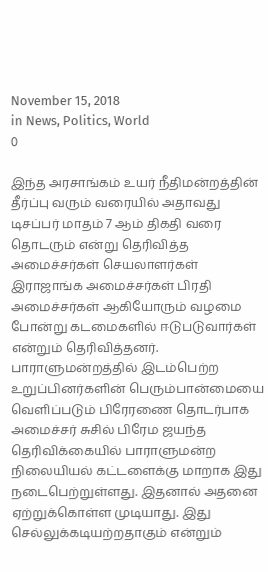November 15, 2018
in News, Politics, World
0

இந்த அரசாங்கம் உயர் நீதிமன்றத்தின் தீர்ப்பு வரும் வரையில் அதாவது டிசப்பர் மாதம் 7 ஆம் திகதி வரை தொடரும் என்று தெரிவித்த அமைச்சர்கள் செயலாளர்கள் இராஜாங்க அமைச்சர்கள் பிரதி அமைச்சர்கள் ஆகியோரும் வழமை போன்று கடமைகளில் ஈடுபடுவார்கள் என்றும் தெரிவித்தனர்.
பாராளுமன்றத்தில் இடம்பெற்ற உறுப்பினர்களின் பெரும்பான்மையை வெளிப்படும் பிரேரணை தொடர்பாக அமைச்சர் சுசில் பிரேம ஜயந்த தெரிவிக்கையில் பாராளுமன்ற நிலையியல் கட்டளைக்கு மாறாக இது நடைபெற்றுள்ளது. இதனால் அதனை ஏற்றுக்கொள்ள முடியாது. இது செல்லுக்கடியற்றதாகும் என்றும்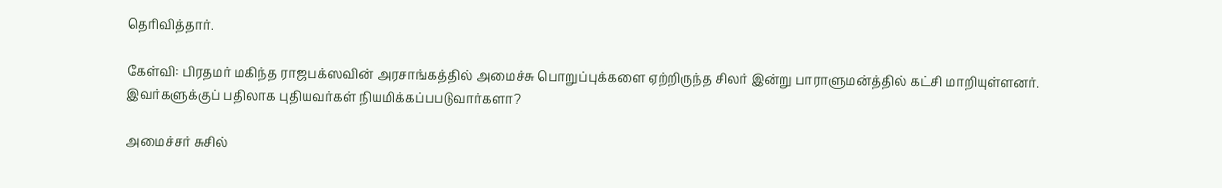தெரிவித்தார்.

கேள்வி: பிரதமர் மகிந்த ராஜபக்ஸவின் அரசாங்கத்தில் அமைச்சு பொறுப்புக்களை ஏற்றிருந்த சிலர் இன்று பாராளுமன்த்தில் கட்சி மாறியுள்ளனர். இவர்களுக்குப் பதிலாக புதியவர்கள் நியமிக்கப்பபடுவார்களா?

அமைச்சர் சுசில்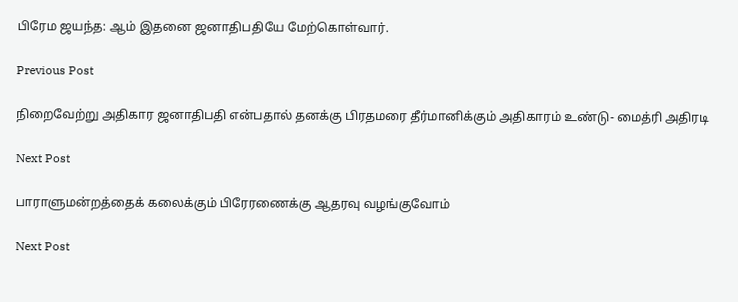பிரேம ஜயந்த: ஆம் இதனை ஜனாதிபதியே மேற்கொள்வார்.

Previous Post

நிறைவேற்று அதிகார ஜனாதிபதி என்பதால் தனக்கு பிரதமரை தீர்மானிக்கும் அதிகாரம் உண்டு- மைத்ரி அதிரடி

Next Post

பாராளுமன்றத்தைக் கலைக்கும் பிரேரணைக்கு ஆதரவு வழங்குவோம்

Next Post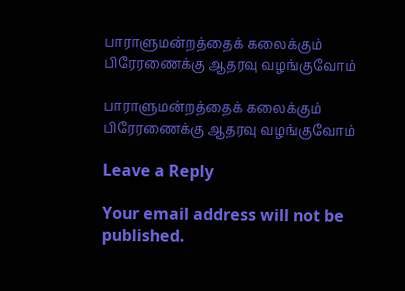பாராளுமன்றத்தைக் கலைக்கும் பிரேரணைக்கு ஆதரவு வழங்குவோம்

பாராளுமன்றத்தைக் கலைக்கும் பிரேரணைக்கு ஆதரவு வழங்குவோம்

Leave a Reply

Your email address will not be published.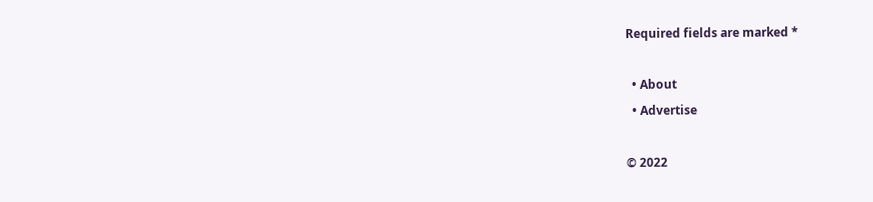Required fields are marked *

  • About
  • Advertise

© 2022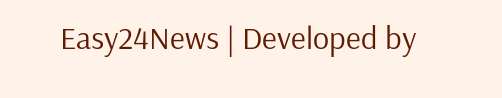Easy24News | Developed by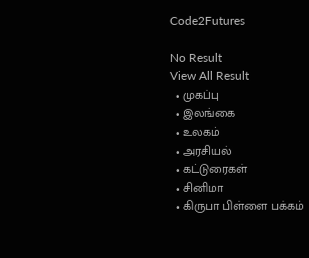Code2Futures

No Result
View All Result
  • முகப்பு
  • இலங்கை
  • உலகம்
  • அரசியல்
  • கட்டுரைகள்
  • சினிமா
  • கிருபா பிள்ளை பக்கம்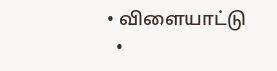• விளையாட்டு
  •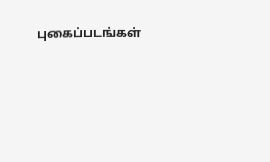புகைப்படங்கள்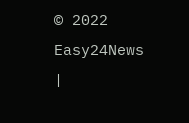© 2022 Easy24News |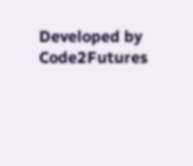Developed by Code2Futures